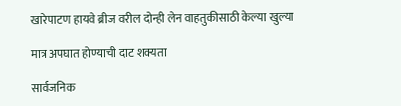खारेपाटण हायवे ब्रीज वरील दोन्ही लेन वाहतुकीसाठी केल्या खुल्या

मात्र अपघात होण्याची दाट शक्यता

सार्वजनिक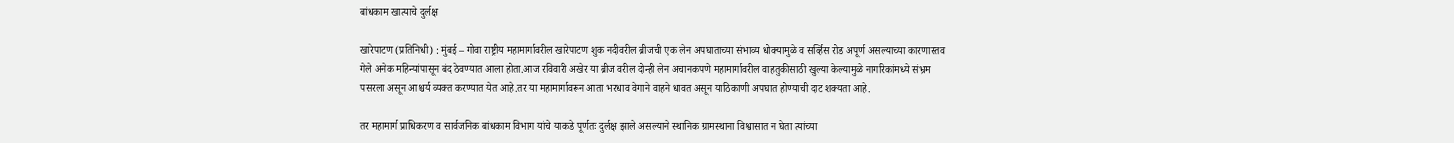बांधकाम खात्याचे दुर्लक्ष

खारेपाटण (प्रतिनिधी) : मुंबई – गोवा राष्ट्रीय महामार्गावरील खारेपाटण शुक नदीवरील ब्रीजची एक लेन अपघाताच्या संभाव्य धोक्यामुळे व सर्व्हिस रोड अपूर्ण असल्याच्या कारणास्तव गेले अनेक महिन्यांपासून बंद ठेवण्यात आला होता.आज रविवारी अखेर या ब्रीज वरील दोन्ही लेन अचानकपणे महामार्गावरील वाहतुकीसाठी खुल्या केल्यामुळे नागरिकांमध्ये संभ्रम पसरला असून आश्चर्य व्यक्त करण्यात येत आहे.तर या महामार्गावरून आता भरधाव वेगाने वाहने धावत असून याठिकाणी अपघात होण्याची दाट शक्यता आहे.

तर महामार्ग प्राधिकरण व सार्वजनिक बांधकाम विभाग यांचे याकडे पूर्णतः दुर्लक्ष झाले असल्याने स्थानिक ग्रामस्थाना विश्वासात न घेता त्यांच्या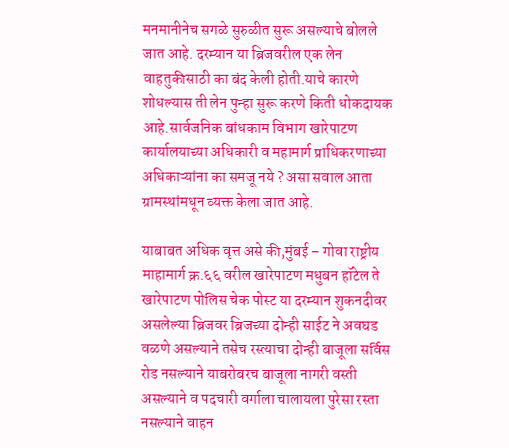मनमानीनेच सगळे सुरुळीत सुरू असल्याचे बोलले जात आहे. दरम्यान या ब्रिजवरील एक लेन वाहतुकीसाठी का बंद केली होती.याचे कारणे शोधल्यास ती लेन पुन्हा सुरू करणे किती धोकदायक आहे.सार्वजनिक बांधकाम विभाग खारेपाटण कार्यालयाच्या अधिकारी व महामार्ग प्राधिकरणाच्या अधिकाऱ्यांना का समजू नये ? असा सवाल आता ग्रामस्थांमधून व्यक्त केला जात आहे.

याबाबत अधिक वृत्त असे की,मुंबई – गोवा राष्ट्रीय माहामार्ग क्र.६६ वरील खारेपाटण मधुबन हॉटेल ते खारेपाटण पोलिस चेक पोस्ट या दरम्यान शुकनदीवर असलेल्या ब्रिजवर ब्रिजच्या दोन्ही साईट ने अवघड वळणे असल्याने तसेच रस्त्याचा दोन्ही बाजूला सर्विस रोड नसल्याने याबरोबरच बाजूला नागरी वस्ती असल्याने व पदचारी वर्गाला चालायला पुरेसा रस्ता नसल्याने वाहन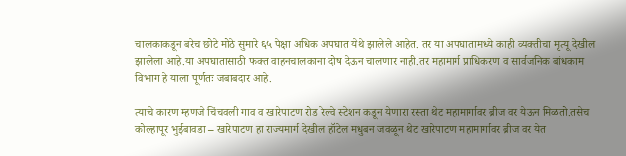चालकाकडून बरेच छोटे मोठे सुमारे ६५ पेक्षा अधिक अपघात येथे झालेले आहेत. तर या अपघातामध्ये काही व्यक्तीचा मृत्यू देखील झालेला आहे.या अपघातासाठी फक्त वाहनचालकाना दोष देऊन चालणार नाही.तर महामार्ग प्राधिकरण व सार्वजनिक बांधकाम विभाग हे याला पूर्णतः जबाबदार आहे.

त्याचे कारण म्हणजे चिंचवली गाव व खारेपाटण रोड रेल्वे स्टेशन कडून येणारा रस्ता थेट महामार्गावर ब्रीज वर येऊन मिळतो.तसेच कोल्हापूर भुईबावडा – खारेपाटण हा राज्यमार्ग देखील हॉटेल मधुबन जवळून थेट खारेपाटण महामार्गावर ब्रीज वर येत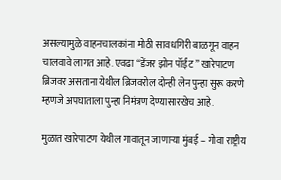असल्यामुळे वाहनचालकांना मोठी सावधगिरी बाळगून वाहन चालवावे लागत आहे. एवढा “डेंजर झोन पॉईंट ” खारेपाटण ब्रिजवर असताना येथील ब्रिजवरोल दोन्ही लेन पुन्हा सुरू करणे म्हणजे अपघाताला पुन्हा निमंत्रण देण्यासारखेच आहे.

मुळात खारेपाटण येथील गावातून जाणाऱ्या मुंबई – गोवा राष्ट्रीय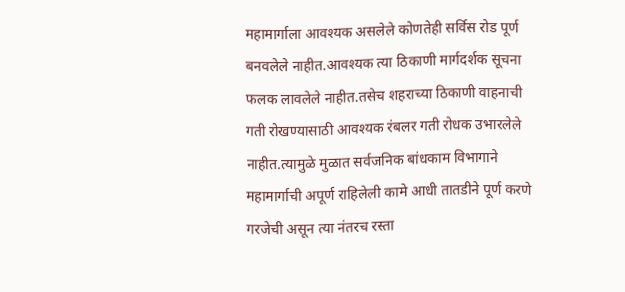महामार्गाला आवश्यक असलेले कोणतेही सर्विस रोड पूर्ण बनवलेले नाहीत.आवश्यक त्या ठिकाणी मार्गदर्शक सूचना फलक लावलेले नाहीत.तसेच शहराच्या ठिकाणी वाहनाची गती रोखण्यासाठी आवश्यक रंबलर गती रोधक उभारलेले नाहीत.त्यामुळे मुळात सर्वजनिक बांधकाम विभागाने महामार्गाची अपूर्ण राहिलेली कामे आधी तातडीने पूर्ण करणे गरजेची असून त्या नंतरच रस्ता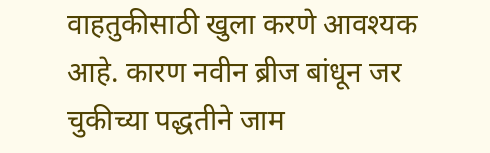वाहतुकीसाठी खुला करणे आवश्यक आहे. कारण नवीन ब्रीज बांधून जर चुकीच्या पद्धतीने जाम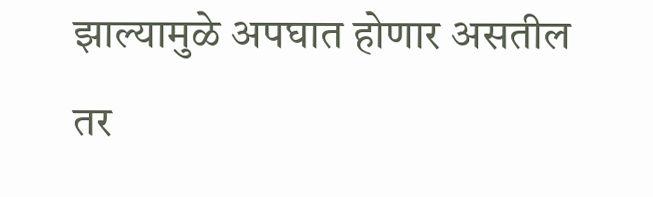झाल्यामुळे अपघात होणार असतील तर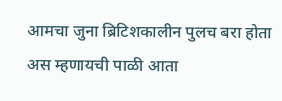आमचा जुना ब्रिटिशकालीन पुलच बरा होता अस म्हणायची पाळी आता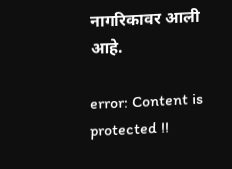नागरिकावर आली आहे.

error: Content is protected !!